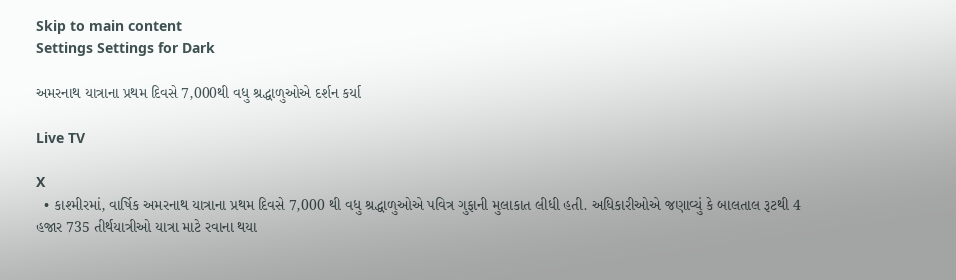Skip to main content
Settings Settings for Dark

અમરનાથ યાત્રાના પ્રથમ દિવસે 7,000થી વધુ શ્રદ્ધાળુઓએ દર્શન કર્યા

Live TV

X
  • કાશ્મીરમાં, વાર્ષિક અમરનાથ યાત્રાના પ્રથમ દિવસે 7,000 થી વધુ શ્રદ્ધાળુઓએ પવિત્ર ગુફાની મુલાકાત લીધી હતી. અધિકારીઓએ જણાવ્યું કે બાલતાલ રૂટથી 4 હજાર 735 તીર્થયાત્રીઓ યાત્રા માટે રવાના થયા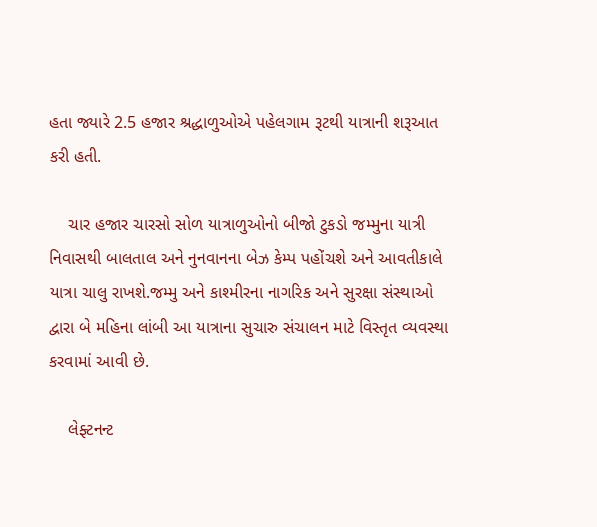હતા જ્યારે 2.5 હજાર શ્રદ્ધાળુઓએ પહેલગામ રૂટથી યાત્રાની શરૂઆત કરી હતી.

    ચાર હજાર ચારસો સોળ યાત્રાળુઓનો બીજો ટુકડો જમ્મુના યાત્રી નિવાસથી બાલતાલ અને નુનવાનના બેઝ કેમ્પ પહોંચશે અને આવતીકાલે યાત્રા ચાલુ રાખશે.જમ્મુ અને કાશ્મીરના નાગરિક અને સુરક્ષા સંસ્થાઓ દ્વારા બે મહિના લાંબી આ યાત્રાના સુચારુ સંચાલન માટે વિસ્તૃત વ્યવસ્થા કરવામાં આવી છે.

    લેફ્ટનન્ટ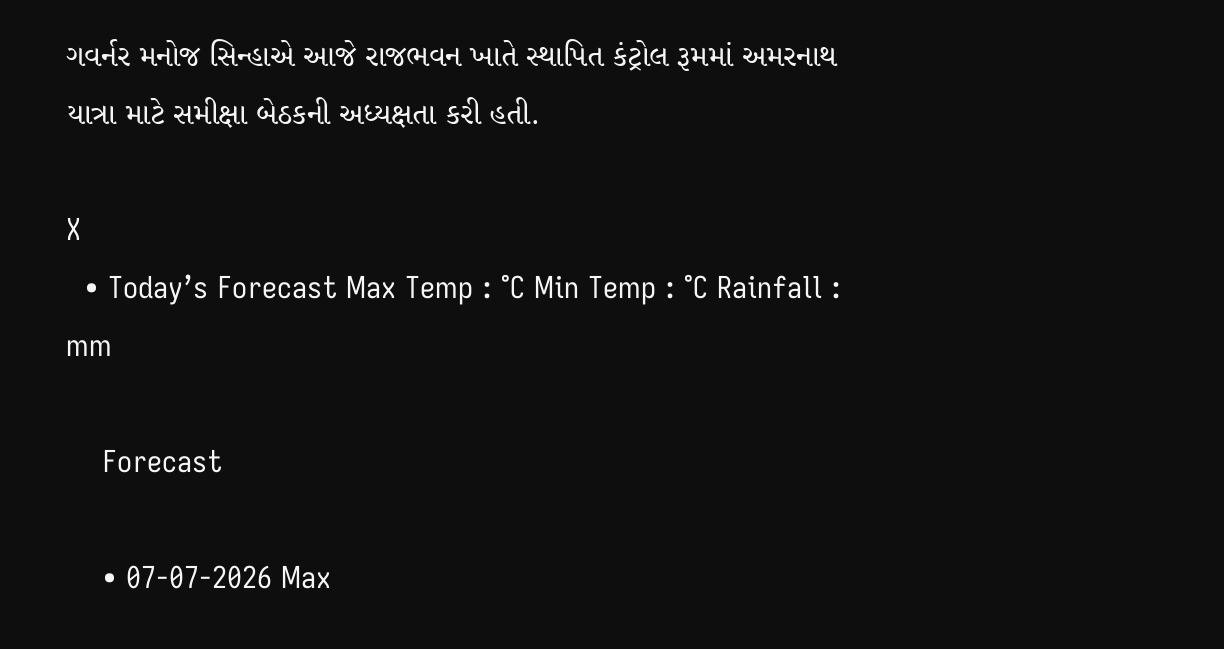ગવર્નર મનોજ સિન્હાએ આજે રાજભવન ખાતે સ્થાપિત કંટ્રોલ રૂમમાં અમરનાથ યાત્રા માટે સમીક્ષા બેઠકની અધ્યક્ષતા કરી હતી.

X
  • Today’s Forecast Max Temp : °C Min Temp : °C Rainfall : mm

    Forecast

    • 07-07-2026 Max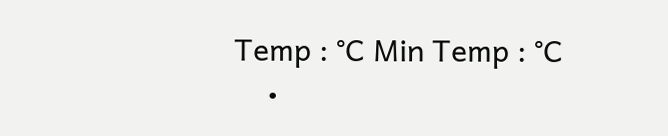Temp : °C Min Temp : °C
    •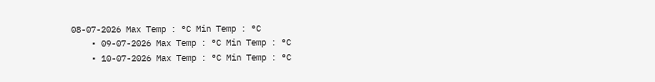08-07-2026 Max Temp : °C Min Temp : °C
    • 09-07-2026 Max Temp : °C Min Temp : °C
    • 10-07-2026 Max Temp : °C Min Temp : °C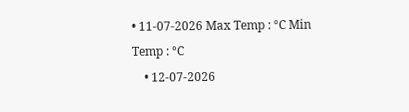• 11-07-2026 Max Temp : °C Min Temp : °C
    • 12-07-2026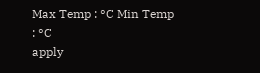Max Temp : °C Min Temp : °C
apply